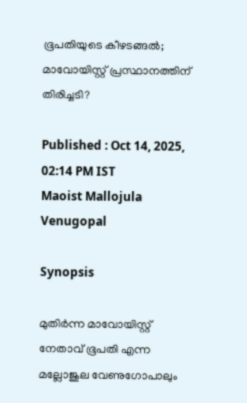ഭൂപതിയുടെ കീഴടങ്ങൽ; മാവോയിസ്റ്റ് പ്രസ്ഥാനത്തിന് തിരിച്ചടി?

Published : Oct 14, 2025, 02:14 PM IST
Maoist Mallojula Venugopal

Synopsis

മുതിർന്ന മാവോയിസ്റ്റ് നേതാവ് ഭൂപതി എന്ന മല്ലോജുല വേണുഗോപാലും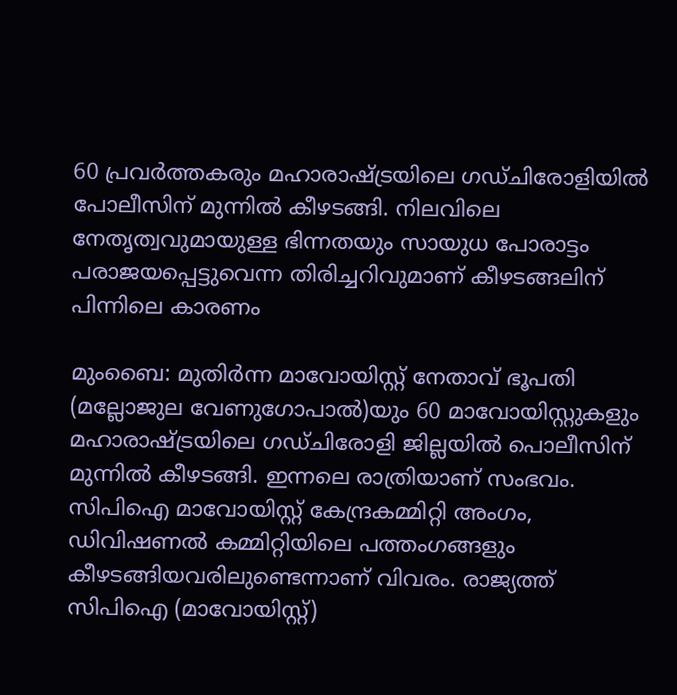60 പ്രവർത്തകരും മഹാരാഷ്ട്രയിലെ ഗഡ്‌ചിരോളിയിൽ പോലീസിന് മുന്നിൽ കീഴടങ്ങി. നിലവിലെ നേതൃത്വവുമായുള്ള ഭിന്നതയും സായുധ പോരാട്ടം പരാജയപ്പെട്ടുവെന്ന തിരിച്ചറിവുമാണ് കീഴടങ്ങലിന് പിന്നിലെ കാരണം

മുംബൈ: മുതിർന്ന മാവോയിസ്റ്റ് നേതാവ് ഭൂപതി (മല്ലോജുല വേണുഗോപാൽ)യും 60 മാവോയിസ്റ്റുകളും മഹാരാഷ്ട്രയിലെ ഗഡ്‌ചിരോളി ജില്ലയിൽ പൊലീസിന് മുന്നിൽ കീഴടങ്ങി. ഇന്നലെ രാത്രിയാണ് സംഭവം. സിപിഐ മാവോയിസ്റ്റ് കേന്ദ്രകമ്മിറ്റി അംഗം, ഡിവിഷണൽ കമ്മിറ്റിയിലെ പത്തംഗങ്ങളും കീഴടങ്ങിയവരിലുണ്ടെന്നാണ് വിവരം. രാജ്യത്ത് സിപിഐ (മാവോയിസ്റ്റ്)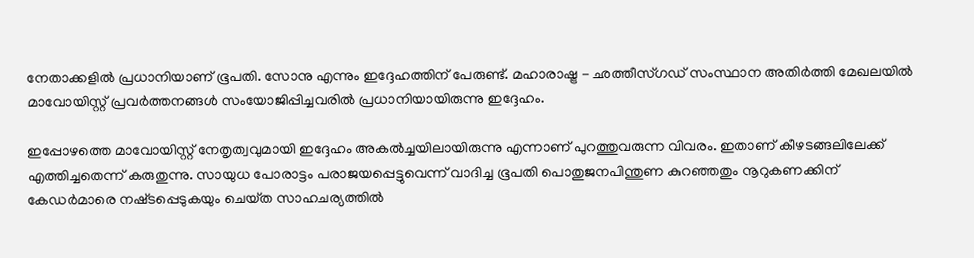നേതാക്കളിൽ പ്രധാനിയാണ് ഭൂപതി. സോനു എന്നും ഇദ്ദേഹത്തിന് പേരുണ്ട്. മഹാരാഷ്ട്ര - ഛത്തീസ്‌ഗഡ് സംസ്ഥാന അതിർത്തി മേഖലയിൽ മാവോയിസ്റ്റ് പ്രവർത്തനങ്ങൾ സംയോജിപ്പിച്ചവരിൽ പ്രധാനിയായിരുന്നു ഇദ്ദേഹം.

ഇപ്പോഴത്തെ മാവോയിസ്റ്റ് നേതൃത്വവുമായി ഇദ്ദേഹം അകൽച്ചയിലായിരുന്നു എന്നാണ് പുറത്തുവരുന്ന വിവരം. ഇതാണ് കീഴടങ്ങലിലേക്ക് എത്തിച്ചതെന്ന് കരുതുന്നു. സായുധ പോരാട്ടം പരാജയപ്പെട്ടുവെന്ന് വാദിച്ച ഭൂപതി പൊതുജനപിന്തുണ കുറഞ്ഞതും നൂറുകണക്കിന് കേഡർമാരെ നഷ്‌ടപ്പെടുകയും ചെയ്‌ത സാഹചര്യത്തിൽ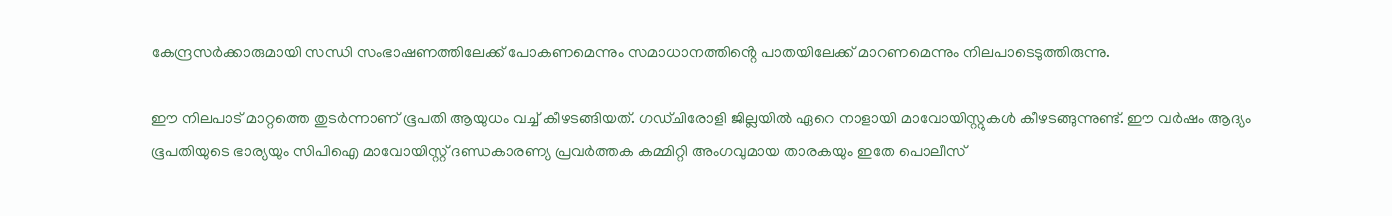കേന്ദ്രസർക്കാരുമായി സന്ധി സംഭാഷണത്തിലേക്ക് പോകണമെന്നും സമാധാനത്തിൻ്റെ പാതയിലേക്ക് മാറണമെന്നും നിലപാടെടുത്തിരുന്നു.

ഈ നിലപാട് മാറ്റത്തെ തുടർന്നാണ് ഭൂപതി ആയുധം വച്ച് കീഴടങ്ങിയത്. ഗഡ്‌ചിരോളി ജില്ലയിൽ ഏറെ നാളായി മാവോയിസ്റ്റുകൾ കീഴടങ്ങുന്നുണ്ട്. ഈ വർഷം ആദ്യം ഭൂപതിയുടെ ഭാര്യയും സിപിഐ മാവോയിസ്റ്റ് ദണ്ഡകാരണ്യ പ്രവർത്തക കമ്മിറ്റി അംഗവുമായ താരകയും ഇതേ പൊലീസ്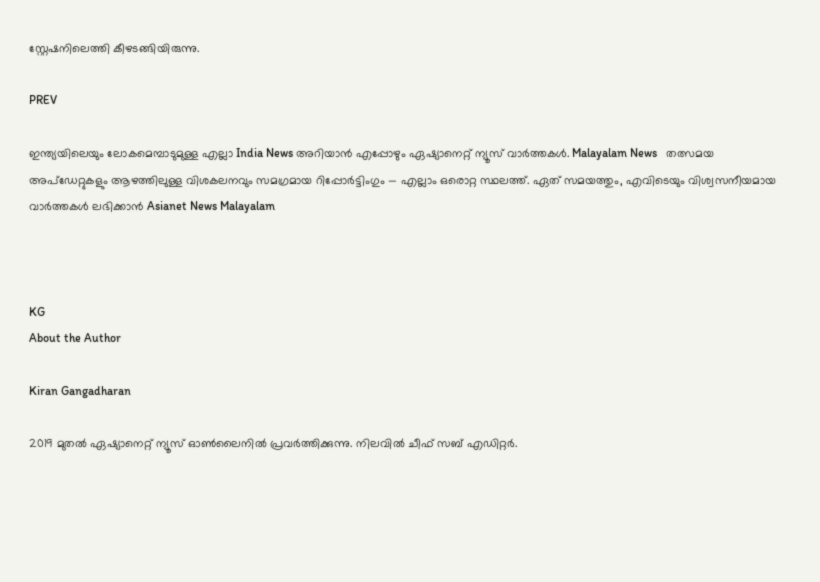സ്റ്റേഷനിലെത്തി കീഴടങ്ങിയിരുന്നു.

PREV

ഇന്ത്യയിലെയും ലോകമെമ്പാടുമുള്ള എല്ലാ India News അറിയാൻ എപ്പോഴും ഏഷ്യാനെറ്റ് ന്യൂസ് വാർത്തകൾ. Malayalam News   തത്സമയ അപ്‌ഡേറ്റുകളും ആഴത്തിലുള്ള വിശകലനവും സമഗ്രമായ റിപ്പോർട്ടിംഗും — എല്ലാം ഒരൊറ്റ സ്ഥലത്ത്. ഏത് സമയത്തും, എവിടെയും വിശ്വസനീയമായ വാർത്തകൾ ലഭിക്കാൻ Asianet News Malayalam



KG
About the Author

Kiran Gangadharan

2019 മുതല്‍ ഏഷ്യാനെറ്റ് ന്യൂസ് ഓണ്‍ലൈനില്‍ പ്രവര്‍ത്തിക്കുന്നു. നിലവില്‍ ചീഫ് സബ് എഡിറ്റർ.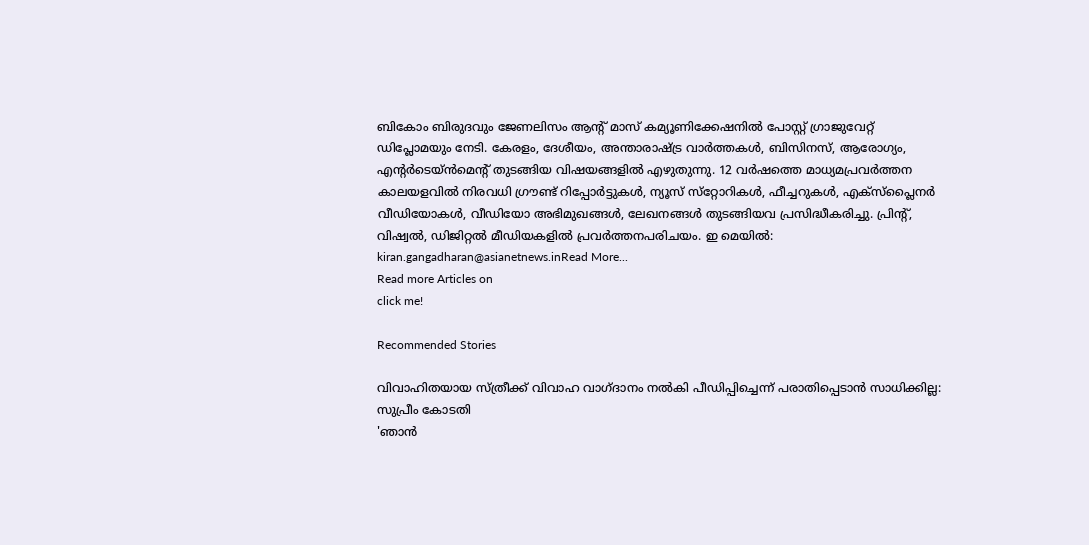ബികോം ബിരുദവും ജേണലിസം ആൻ്റ് മാസ് കമ്യൂണിക്കേഷനിൽ പോസ്റ്റ് ഗ്രാജുവേറ്റ് ഡിപ്ലോമയും നേടി. കേരളം, ദേശീയം, അന്താരാഷ്ട്ര വാര്‍ത്തകള്‍, ബിസിനസ്, ആരോഗ്യം, എന്റർടെയ്ൻമെൻ്റ് തുടങ്ങിയ വിഷയങ്ങളില്‍ എഴുതുന്നു. 12 വര്‍ഷത്തെ മാധ്യമപ്രവര്‍ത്തന കാലയളവില്‍ നിരവധി ഗ്രൗണ്ട് റിപ്പോര്‍ട്ടുകള്‍, ന്യൂസ് സ്‌റ്റോറികള്‍, ഫീച്ചറുകള്‍, എക്‌സ്‌പ്ലൈന‍ർ വീഡിയോകൾ, വീഡിയോ അഭിമുഖങ്ങള്‍, ലേഖനങ്ങള്‍ തുടങ്ങിയവ പ്രസിദ്ധീകരിച്ചു. പ്രിന്റ്, വിഷ്വല്‍, ഡിജിറ്റല്‍ മീഡിയകളില്‍ പ്രവര്‍ത്തനപരിചയം. ഇ മെയില്‍: kiran.gangadharan@asianetnews.inRead More...
Read more Articles on
click me!

Recommended Stories

വിവാഹിതയായ സ്ത്രീക്ക് വിവാഹ വാഗ്ദാനം നൽകി പീഡിപ്പിച്ചെന്ന് പരാതിപ്പെടാൻ സാധിക്കില്ല: സുപ്രീം കോടതി
'ഞാൻ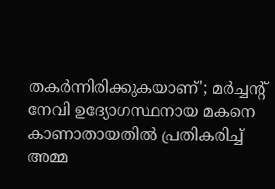തകർന്നിരിക്കുകയാണ്'; മർച്ചൻ്റ് നേവി ഉദ്യോഗസ്ഥനായ മകനെ കാണാതായതിൽ പ്രതികരിച്ച് അമ്മ